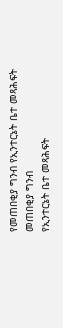የመጠበቂያ ግንብ የኢንተርኔት ቤተ መጻሕፍት
መጠበቂያ ግንብ
የኢንተርኔት ቤተ መጻሕፍት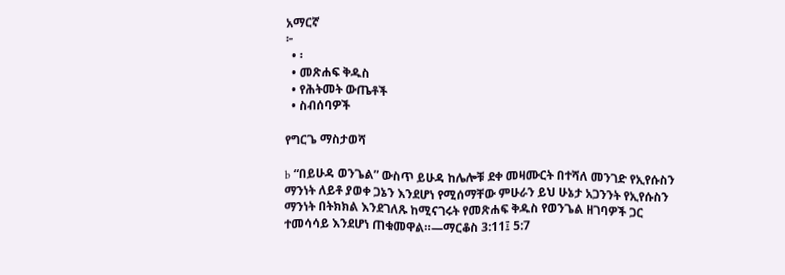አማርኛ
፦
  • ፡
  • መጽሐፍ ቅዱስ
  • የሕትመት ውጤቶች
  • ስብሰባዎች

የግርጌ ማስታወሻ

b “በይሁዳ ወንጌል” ውስጥ ይሁዳ ከሌሎቹ ደቀ መዛሙርት በተሻለ መንገድ የኢየሱስን ማንነት ለይቶ ያወቀ ጋኔን እንደሆነ የሚሰማቸው ምሁራን ይህ ሁኔታ አጋንንት የኢየሱስን ማንነት በትክክል እንደገለጹ ከሚናገሩት የመጽሐፍ ቅዱስ የወንጌል ዘገባዎች ጋር ተመሳሳይ እንደሆነ ጠቁመዋል።—ማርቆስ 3:11፤ 5:7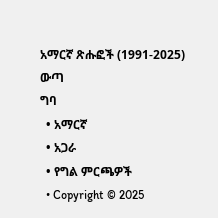አማርኛ ጽሑፎች (1991-2025)
ውጣ
ግባ
  • አማርኛ
  • አጋራ
  • የግል ምርጫዎች
  • Copyright © 2025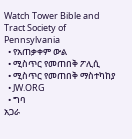Watch Tower Bible and Tract Society of Pennsylvania
  • የአጠቃቀም ውል
  • ሚስጥር የመጠበቅ ፖሊሲ
  • ሚስጥር የመጠበቅ ማስተካከያ
  • JW.ORG
  • ግባ
አጋራ